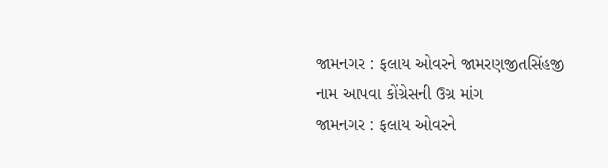જામનગર : ફલાય ઓવરને જામરણજીતસિંહજી નામ આપવા કોંગ્રેસની ઉગ્ર માંગ
જામનગર : ફલાય ઓવરને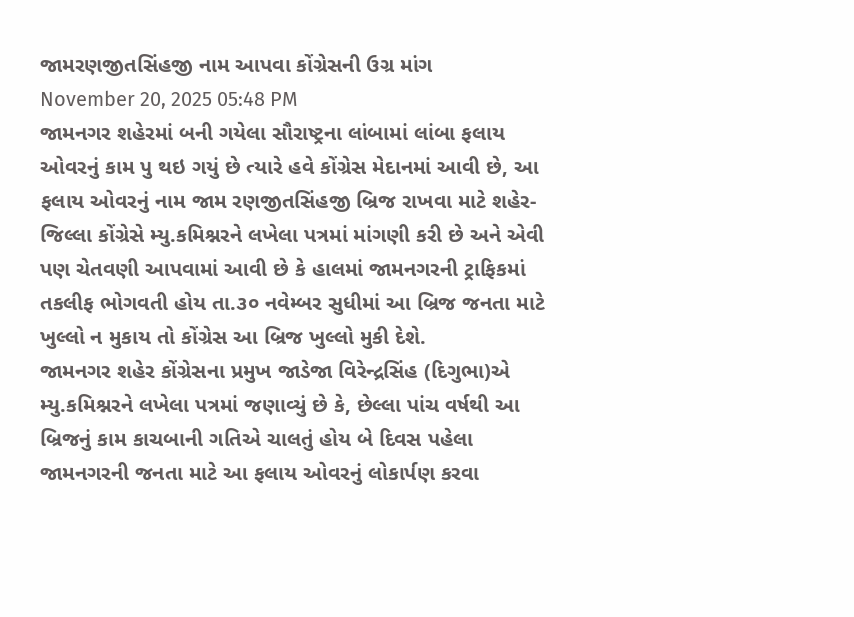જામરણજીતસિંહજી નામ આપવા કોંગ્રેસની ઉગ્ર માંગ
November 20, 2025 05:48 PM
જામનગર શહેરમાં બની ગયેલા સૌરાષ્ટ્રના લાંબામાં લાંબા ફલાય ઓવરનું કામ પુ થઇ ગયું છે ત્યારે હવે કોંગ્રેસ મેદાનમાં આવી છે, આ ફલાય ઓવરનું નામ જામ રણજીતસિંહજી બ્રિજ રાખવા માટે શહેર-જિલ્લા કોંગ્રેસે મ્યુ.કમિશ્નરને લખેલા પત્રમાં માંગણી કરી છે અને એવી પણ ચેતવણી આપવામાં આવી છે કે હાલમાં જામનગરની ટ્રાફિકમાં તકલીફ ભોગવતી હોય તા.૩૦ નવેમ્બર સુધીમાં આ બ્રિજ જનતા માટે ખુલ્લો ન મુકાય તો કોંગ્રેસ આ બ્રિજ ખુલ્લો મુકી દેશે.
જામનગર શહેર કોંગ્રેસના પ્રમુખ જાડેજા વિરેન્દ્રસિંહ (દિગુભા)એ મ્યુ.કમિશ્નરને લખેલા પત્રમાં જણાવ્યું છે કે, છેલ્લા પાંચ વર્ષથી આ બ્રિજનું કામ કાચબાની ગતિએ ચાલતું હોય બે દિવસ પહેલા જામનગરની જનતા માટે આ ફલાય ઓવરનું લોકાર્પણ કરવા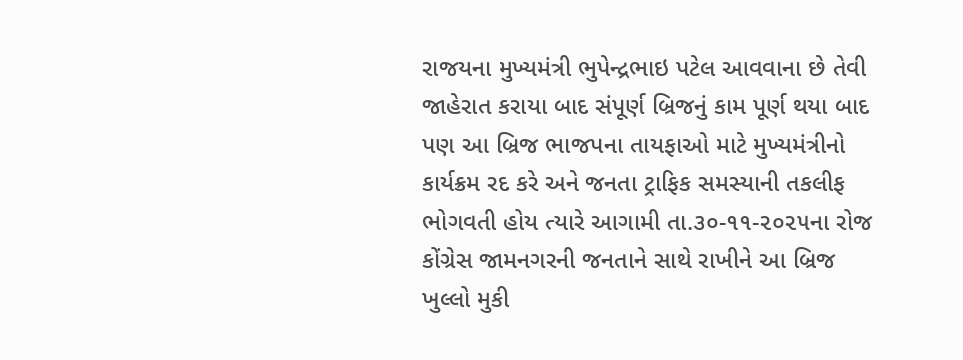રાજયના મુખ્યમંત્રી ભુપેન્દ્રભાઇ પટેલ આવવાના છે તેવી જાહેરાત કરાયા બાદ સંપૂર્ણ બ્રિજનું કામ પૂર્ણ થયા બાદ પણ આ બ્રિજ ભાજપના તાયફાઓ માટે મુખ્યમંત્રીનો કાર્યક્રમ રદ કરે અને જનતા ટ્રાફિક સમસ્યાની તકલીફ ભોગવતી હોય ત્યારે આગામી તા.૩૦-૧૧-૨૦૨૫ના રોજ કોંગ્રેસ જામનગરની જનતાને સાથે રાખીને આ બ્રિજ ખુલ્લો મુકી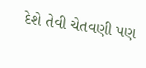દેશે તેવી ચેતવણી પણ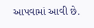આપવામાં આવી છે.